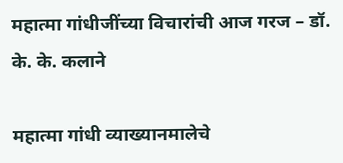महात्मा गांधीजींच्या विचारांची आज गरज – डॉ. के. के. कलाने

महात्मा गांधी व्याख्यानमालेचे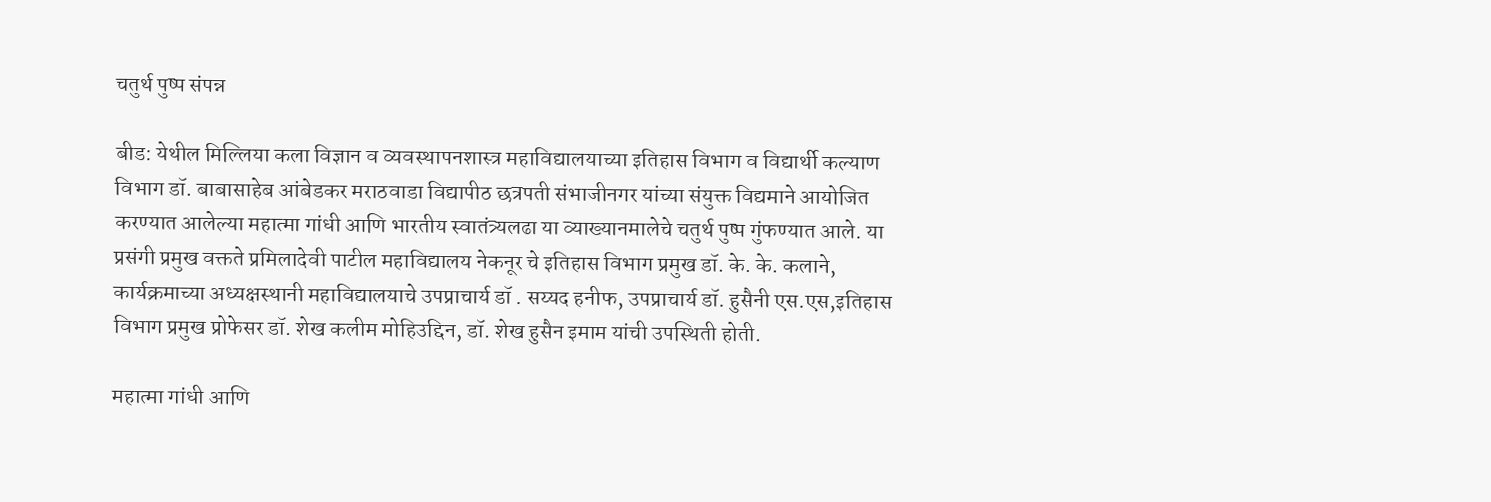चतुर्थ पुष्प संपन्न

बीड: येथील मिल्लिया कला विज्ञान व व्यवस्थापनशास्त्र महाविद्यालयाच्या इतिहास विभाग व विद्यार्थी कल्याण विभाग डॉ. बाबासाहेब आंबेडकर मराठवाडा विद्यापीठ छत्रपती संभाजीनगर यांच्या संयुक्त विद्यमाने आयोजित करण्यात आलेल्या महात्मा गांधी आणि भारतीय स्वातंत्र्यलढा या व्याख्यानमालेचे चतुर्थ पुष्प गुंफण्यात आले. या प्रसंगी प्रमुख वक्तते प्रमिलादेवी पाटील महाविद्यालय नेकनूर चे इतिहास विभाग प्रमुख डॉ. के. के. कलाने, कार्यक्रमाच्या अध्यक्षस्थानी महाविद्यालयाचे उपप्राचार्य डॉ . सय्यद हनीफ, उपप्राचार्य डॉ. हुसैनी एस.एस,इतिहास विभाग प्रमुख प्रोफेसर डॉ. शेख कलीम मोहिउद्दिन, डॉ. शेख हुसैन इमाम यांची उपस्थिती होती.

महात्मा गांधी आणि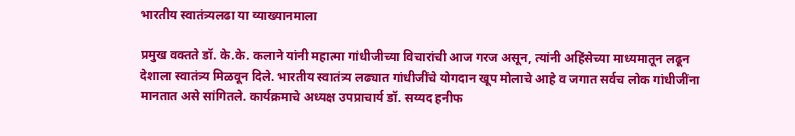भारतीय स्वातंत्र्यलढा या व्याख्यानमाला

प्रमुख वक्तते डॉ. के.के. कलाने यांनी महात्मा गांधीजीच्या विचारांची आज गरज असून, त्यांनी अहिंसेच्या माध्यमातून लढून देशाला स्वातंत्र्य मिळवून दिले. भारतीय स्वातंत्र्य लढ्यात गांधीजींचे योगदान खूप मोलाचे आहे व जगात सर्वच लोक गांधीजींना मानतात असे सांगितले. कार्यक्रमाचे अध्यक्ष उपप्राचार्य डॉ. सय्यद हनीफ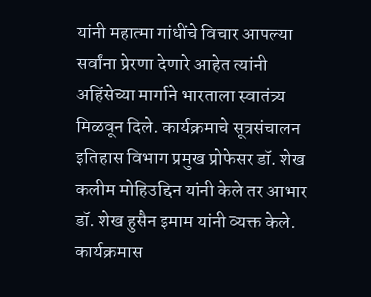यांनी महात्मा गांधींचे विचार आपल्या सर्वांना प्रेरणा देणारे आहेत त्यांनी अहिंसेच्या मार्गाने भारताला स्वातंत्र्य मिळवून दिले. कार्यक्रमाचे सूत्रसंचालन इतिहास विभाग प्रमुख प्रोफेसर डॉ. शेख कलीम मोहिउद्दिन यांनी केले तर आभार डॉ. शेख हुसैन इमाम यांनी व्यक्त केले. कार्यक्रमास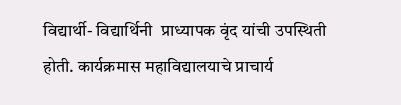विद्यार्थी- विद्यार्थिनी  प्राध्यापक वृंद यांची उपस्थिती होती. कार्यक्रमास महाविद्यालयाचे प्राचार्य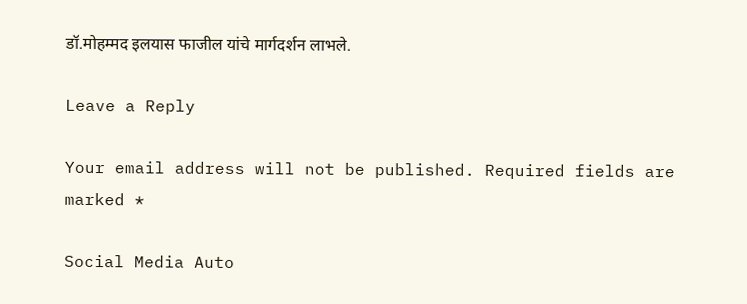डॉ.मोहम्मद इलयास फाजील यांचे मार्गदर्शन लाभले.

Leave a Reply

Your email address will not be published. Required fields are marked *

Social Media Auto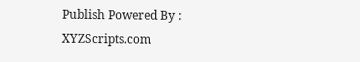Publish Powered By : XYZScripts.com